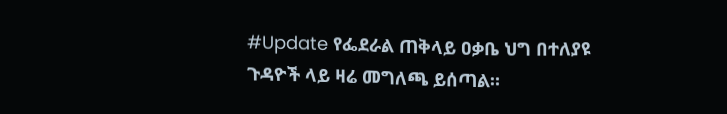#Update የፌደራል ጠቅላይ ዐቃቤ ህግ በተለያዩ ጉዳዮች ላይ ዛሬ መግለጫ ይሰጣል።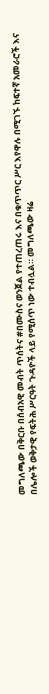መግለጫው በቅርቡ በሰብአዊ መብት ጥሰትና #በሙስና ወንጀል የተጠረጠሩ እና በቁጥጥር ሥር እየዋሉ በሚገኙ ከፍተኛ አመራሮች እና
በሌሎች ወቅታዊ የፍትሕ ሥርዓት ጉዳዮች ላይ የሚሰጥ ነው ተብሏል። መግለጫው ዛሬ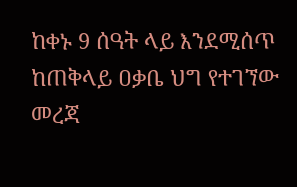ከቀኑ 9 ሰዓት ላይ እንደሚሰጥ ከጠቅላይ ዐቃቤ ህግ የተገኘው መረጃ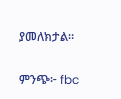ያመለክታል።

ምንጭ፦ fbc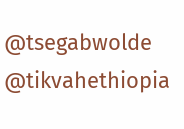@tsegabwolde @tikvahethiopia